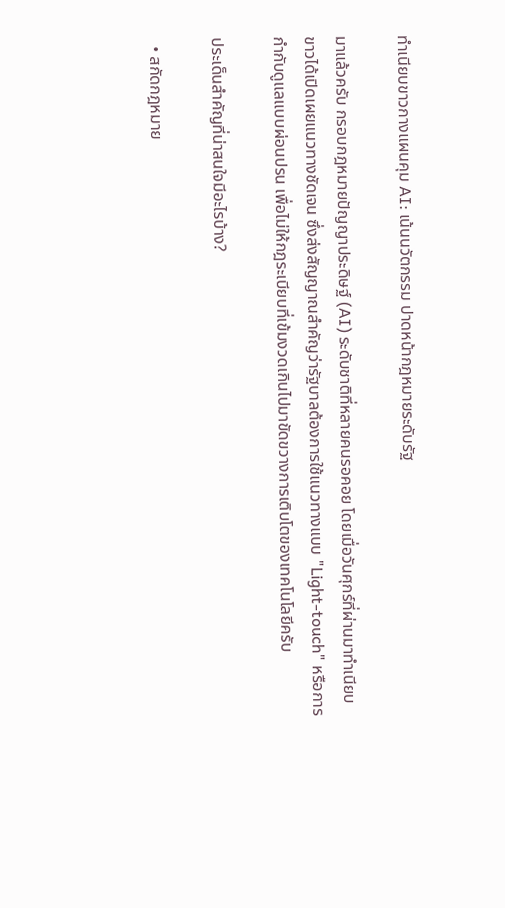ทำเนียบขาวกางแผนคุม AI: เน้นนวัตกรรม ปาดหน้ากฎหมายระดับรัฐ

มาแล้วครับ กรอบกฎหมายปัญญาประดิษฐ์ (AI) ระดับชาติที่หลายคนรอคอย โดยเมื่อวันศุกร์ที่ผ่านมาทำเนียบขาวได้เปิดเผยแนวทางชัดเจน ซึ่งส่งสัญญาณสำคัญว่ารัฐบาลต้องการใช้แนวทางแบบ "Light-touch" หรือการกำกับดูแลแบบผ่อนปรน เพื่อไม่ให้กฎระเบียบที่เข้มงวดเกินไปมาขัดขวางการเติบโตของเทคโนโลยีครับ

ประเด็นสำคัญที่น่าสนใจมีอะไรบ้าง?

  • สกัดกฎหมาย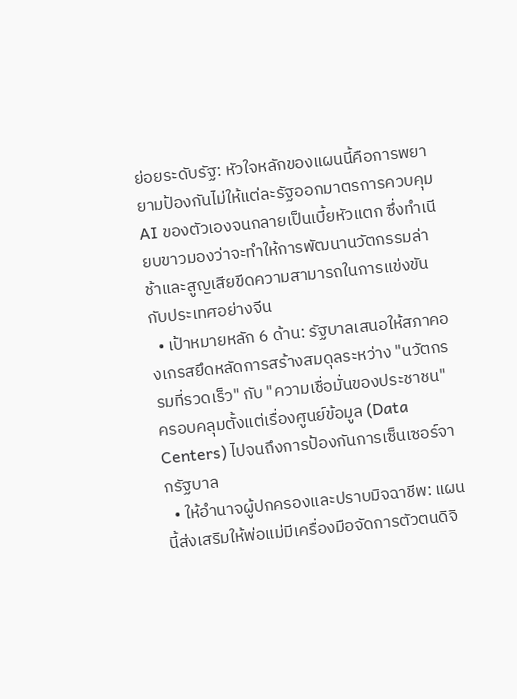ย่อยระดับรัฐ: หัวใจหลักของแผนนี้คือการพยายามป้องกันไม่ให้แต่ละรัฐออกมาตรการควบคุม AI ของตัวเองจนกลายเป็นเบี้ยหัวแตก ซึ่งทำเนียบขาวมองว่าจะทำให้การพัฒนานวัตกรรมล่าช้าและสูญเสียขีดความสามารถในการแข่งขันกับประเทศอย่างจีน
  • เป้าหมายหลัก 6 ด้าน: รัฐบาลเสนอให้สภาคองเกรสยึดหลัดการสร้างสมดุลระหว่าง "นวัตกรรมที่รวดเร็ว" กับ "ความเชื่อมั่นของประชาชน" ครอบคลุมตั้งแต่เรื่องศูนย์ข้อมูล (Data Centers) ไปจนถึงการป้องกันการเซ็นเซอร์จากรัฐบาล
  • ให้อำนาจผู้ปกครองและปราบมิจฉาชีพ: แผนนี้ส่งเสริมให้พ่อแม่มีเครื่องมือจัดการตัวตนดิจิ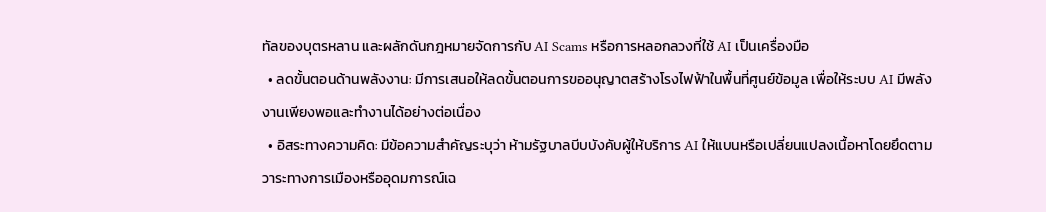ทัลของบุตรหลาน และผลักดันกฎหมายจัดการกับ AI Scams หรือการหลอกลวงที่ใช้ AI เป็นเครื่องมือ
  • ลดขั้นตอนด้านพลังงาน: มีการเสนอให้ลดขั้นตอนการขออนุญาตสร้างโรงไฟฟ้าในพื้นที่ศูนย์ข้อมูล เพื่อให้ระบบ AI มีพลังงานเพียงพอและทำงานได้อย่างต่อเนื่อง
  • อิสระทางความคิด: มีข้อความสำคัญระบุว่า ห้ามรัฐบาลบีบบังคับผู้ให้บริการ AI ให้แบนหรือเปลี่ยนแปลงเนื้อหาโดยยึดตามวาระทางการเมืองหรืออุดมการณ์เฉ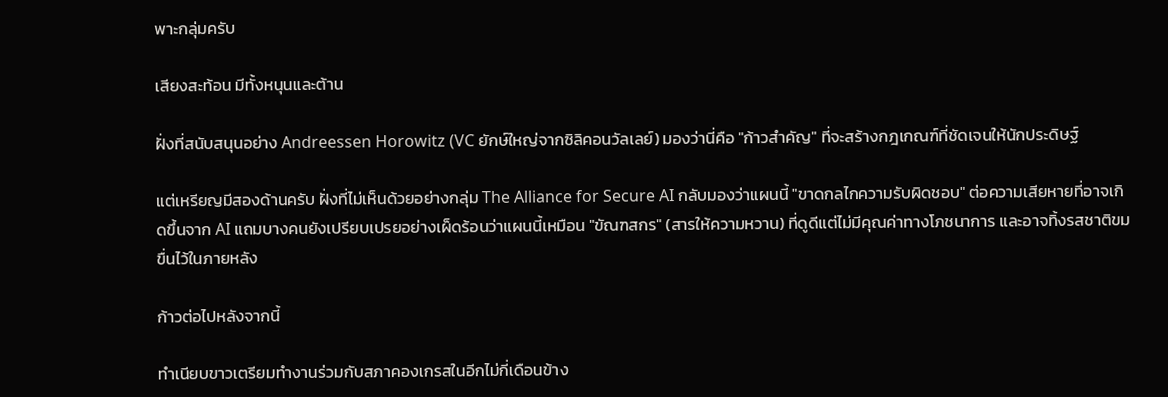พาะกลุ่มครับ

เสียงสะท้อน มีทั้งหนุนและต้าน

ฝั่งที่สนับสนุนอย่าง Andreessen Horowitz (VC ยักษ์ใหญ่จากซิลิคอนวัลเลย์) มองว่านี่คือ "ก้าวสำคัญ" ที่จะสร้างกฎเกณฑ์ที่ชัดเจนให้นักประดิษฐ์

แต่เหรียญมีสองด้านครับ ฝั่งที่ไม่เห็นด้วยอย่างกลุ่ม The Alliance for Secure AI กลับมองว่าแผนนี้ "ขาดกลไกความรับผิดชอบ" ต่อความเสียหายที่อาจเกิดขึ้นจาก AI แถมบางคนยังเปรียบเปรยอย่างเผ็ดร้อนว่าแผนนี้เหมือน "ขัณฑสกร" (สารให้ความหวาน) ที่ดูดีแต่ไม่มีคุณค่าทางโภชนาการ และอาจทิ้งรสชาติขมขื่นไว้ในภายหลัง

ก้าวต่อไปหลังจากนี้

ทำเนียบขาวเตรียมทำงานร่วมกับสภาคองเกรสในอีกไม่กี่เดือนข้าง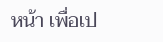หน้า เพื่อเป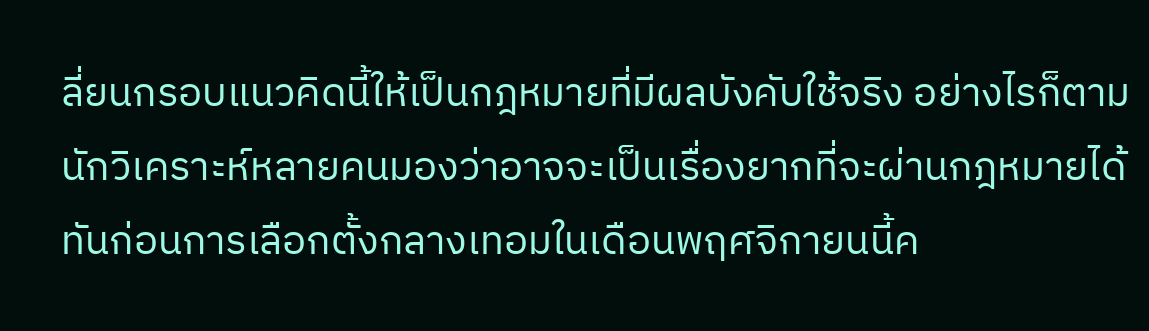ลี่ยนกรอบแนวคิดนี้ให้เป็นกฎหมายที่มีผลบังคับใช้จริง อย่างไรก็ตาม นักวิเคราะห์หลายคนมองว่าอาจจะเป็นเรื่องยากที่จะผ่านกฎหมายได้ทันก่อนการเลือกตั้งกลางเทอมในเดือนพฤศจิกายนนี้ค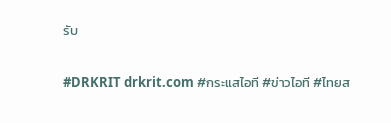รับ

#DRKRIT drkrit.com #กระแสไอที #ข่าวไอที #ไทยส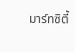มาร์ทซิตี้